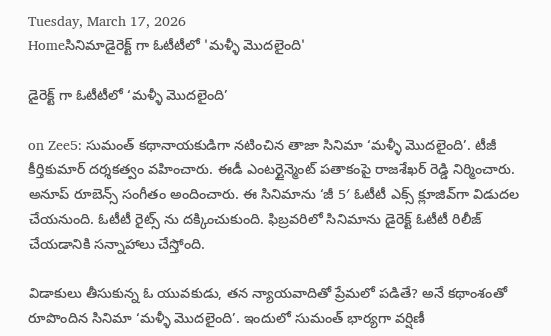Tuesday, March 17, 2026
Homeసినిమాడైరెక్ట్ గా ఓటీటీలో 'మళ్ళీ మొదలైంది'

డైరెక్ట్ గా ఓటీటీలో ‘మళ్ళీ మొదలైంది’

on Zee5: సుమంత్ కథానాయకుడిగా నటించిన తాజా సినిమా ‘మళ్ళీ మొదలైంది’. టీజీ కీర్తికుమార్ దర్శకత్వం వహించారు. ఈడీ ఎంటర్టైన్మెంట్ పతాకంపై రాజశేఖర్ రెడ్డి నిర్మించారు. అనూప్ రూబెన్స్ సంగీతం అందించారు. ఈ సినిమాను ‘జీ 5′ ఓటీటీ ఎక్స్‌ క్లూజివ్‌గా విడుదల చేయనుంది. ఓటీటీ రైట్స్‌ ను దక్కించుకుంది. ఫిబ్రవరిలో సినిమాను డైరెక్ట్ ఓటీటీ రిలీజ్ చేయడానికి సన్నాహాలు చేస్తోంది.

విడాకులు తీసుకున్న ఓ యువకుడు, తన న్యాయవాదితో ప్రేమలో పడితే? అనే కథాంశంతో రూపొందిన సినిమా ‘మళ్ళీ మొదలైంది’. ఇందులో సుమంత్ భార్యగా వర్షిణీ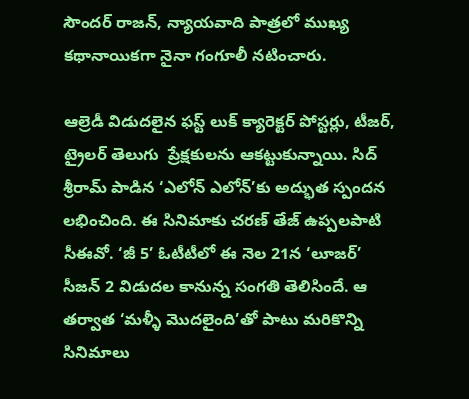సౌందర్ రాజన్, న్యాయవాది పాత్రలో ముఖ్య కథానాయికగా నైనా గంగూలీ నటించారు.

ఆల్రెడీ విడుదలైన ఫస్ట్ లుక్ క్యారెక్టర్ పోస్టర్లు, టీజర్, ట్రైలర్ తెలుగు  ప్రేక్షకులను ఆకట్టుకున్నాయి. సిద్ శ్రీరామ్ పాడిన ‘ఎలోన్ ఎలోన్’కు అద్భుత స్పందన లభించింది. ఈ సినిమాకు చరణ్ తేజ్ ఉప్పలపాటి సీఈవో. ‘జీ 5’ ఓటీటీలో ఈ నెల 21న ‘లూజర్’ సీజన్ 2 విడుదల కానున్న సంగతి తెలిసిందే. ఆ తర్వాత ‘మళ్ళీ మొదలైంది’తో పాటు మరికొన్ని సినిమాలు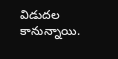విడుదల కానున్నాయి.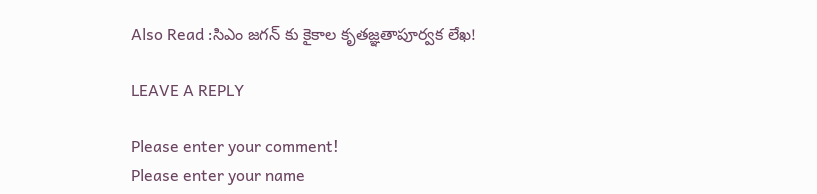Also Read :సిఎం జగన్ కు కైకాల కృతజ్ఞతాపూర్వక లేఖ!

LEAVE A REPLY

Please enter your comment!
Please enter your name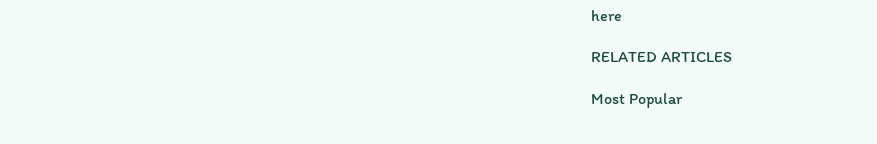here

RELATED ARTICLES

Most Popular